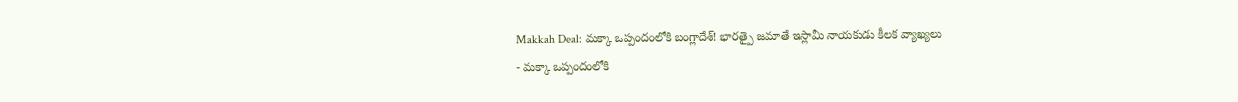Makkah Deal: మక్కా ఒప్పందంలోకి బంగ్లాదేశ్! భారత్పై జమాతే ఇస్లామీ నాయకుడు కీలక వ్యాఖ్యలు
- మక్కా ఒప్పందంలోకి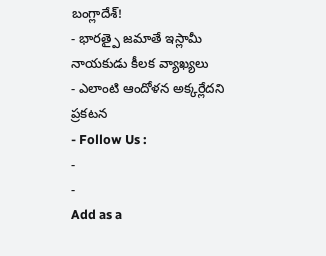బంగ్లాదేశ్!
- భారత్పై జమాతే ఇస్లామీ నాయకుడు కీలక వ్యాఖ్యలు
- ఎలాంటి ఆందోళన అక్కర్లేదని ప్రకటన
- Follow Us :
-
-
Add as a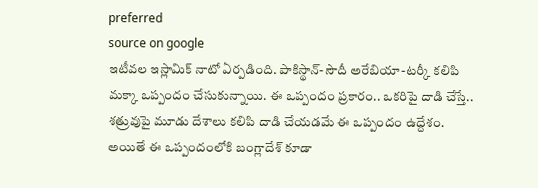preferred
source on google
ఇటీవల ఇస్లామిక్ నాటో ఏర్పడింది. పాకిస్థాన్-సౌదీ అరేబియా-టర్కీ కలిపి మక్కా ఒప్పందం చేసుకున్నాయి. ఈ ఒప్పందం ప్రకారం.. ఒకరిపై దాడి చేస్తే.. శత్రువుపై మూడు దేశాలు కలిపి దాడి చేయడమే ఈ ఒప్పందం ఉద్దేశం. అయితే ఈ ఒప్పందంలోకి బంగ్లాదేశ్ కూడా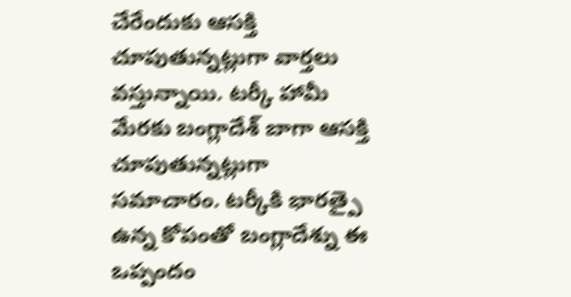చేరేందుకు ఆసక్తి చూపుతున్నట్లుగా వార్తలు వస్తున్నాయి. టర్కీ హామీ మేరకు బంగ్లాదేశ్ బాగా ఆసక్తి చూపుతున్నట్లుగా సమాచారం. టర్కీకి భారత్పై ఉన్న కోపంతో బంగ్లాదేశ్ను ఈ ఒప్పందం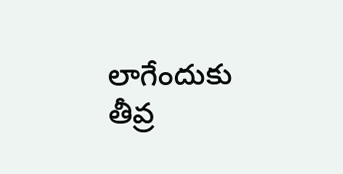లాగేందుకు తీవ్ర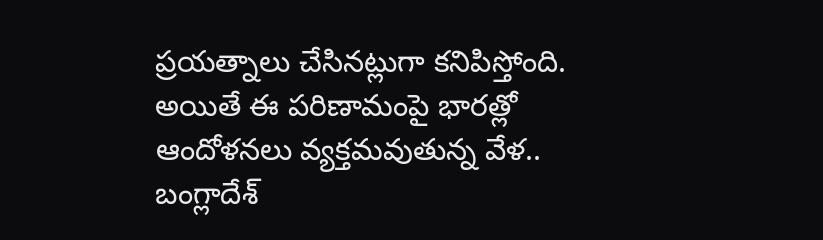ప్రయత్నాలు చేసినట్లుగా కనిపిస్తోంది.
అయితే ఈ పరిణామంపై భారత్లో ఆందోళనలు వ్యక్తమవుతున్న వేళ.. బంగ్లాదేశ్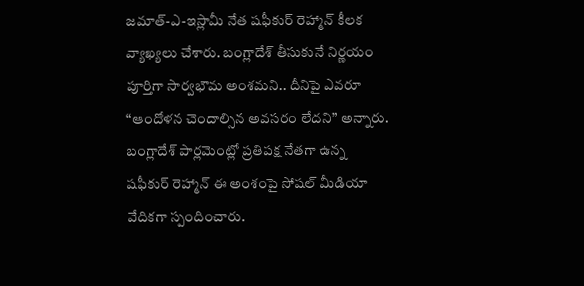జమాత్-ఎ-ఇస్లామీ నేత షఫీకుర్ రెహ్మాన్ కీలక వ్యాఖ్యలు చేశారు. బంగ్లాదేశ్ తీసుకునే నిర్ణయం పూర్తిగా సార్వభౌమ అంశమని.. దీనిపై ఎవరూ “ఆందోళన చెందాల్సిన అవసరం లేదని” అన్నారు. బంగ్లాదేశ్ పార్లమెంట్లో ప్రతిపక్ష నేతగా ఉన్న షఫీకుర్ రెహ్మాన్ ఈ అంశంపై సోషల్ మీడియా వేదికగా స్పందించారు.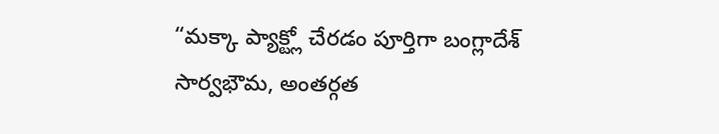“మక్కా ప్యాక్ట్లో చేరడం పూర్తిగా బంగ్లాదేశ్ సార్వభౌమ, అంతర్గత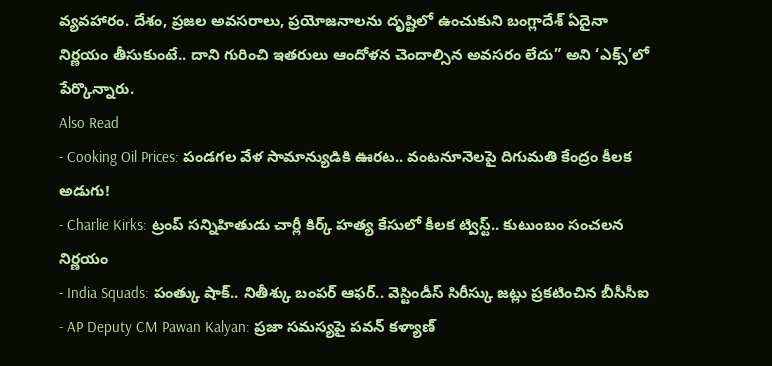వ్యవహారం. దేశం, ప్రజల అవసరాలు, ప్రయోజనాలను దృష్టిలో ఉంచుకుని బంగ్లాదేశ్ ఏదైనా నిర్ణయం తీసుకుంటే.. దాని గురించి ఇతరులు ఆందోళన చెందాల్సిన అవసరం లేదు” అని ‘ఎక్స్’లో పేర్కొన్నారు.
Also Read
- Cooking Oil Prices: పండగల వేళ సామాన్యుడికి ఊరట.. వంటనూనెలపై దిగుమతి కేంద్రం కీలక అడుగు!
- Charlie Kirks: ట్రంప్ సన్నిహితుడు చార్లీ కిర్క్ హత్య కేసులో కీలక ట్విస్ట్.. కుటుంబం సంచలన నిర్ణయం
- India Squads: పంత్కు షాక్.. నితీశ్కు బంపర్ ఆఫర్.. వెస్టిండీస్ సిరీస్కు జట్లు ప్రకటించిన బీసీసీఐ
- AP Deputy CM Pawan Kalyan: ప్రజా సమస్యపై పవన్ కళ్యాణ్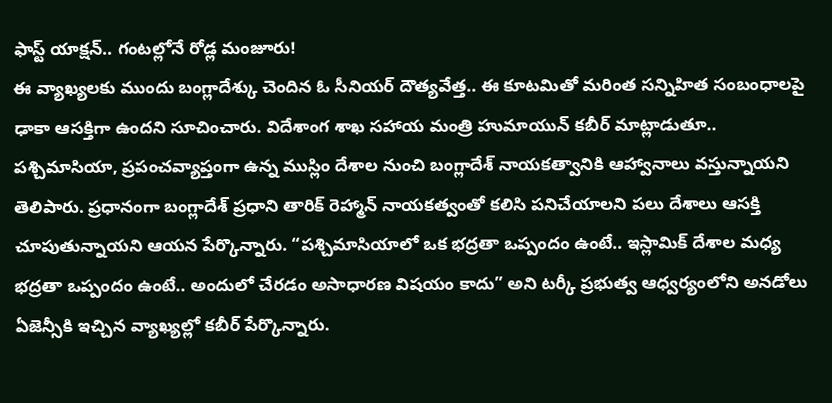ఫాస్ట్ యాక్షన్.. గంటల్లోనే రోడ్ల మంజూరు!
ఈ వ్యాఖ్యలకు ముందు బంగ్లాదేశ్కు చెందిన ఓ సీనియర్ దౌత్యవేత్త.. ఈ కూటమితో మరింత సన్నిహిత సంబంధాలపై ఢాకా ఆసక్తిగా ఉందని సూచించారు. విదేశాంగ శాఖ సహాయ మంత్రి హుమాయున్ కబీర్ మాట్లాడుతూ.. పశ్చిమాసియా, ప్రపంచవ్యాప్తంగా ఉన్న ముస్లిం దేశాల నుంచి బంగ్లాదేశ్ నాయకత్వానికి ఆహ్వానాలు వస్తున్నాయని తెలిపారు. ప్రధానంగా బంగ్లాదేశ్ ప్రధాని తారిక్ రెహ్మాన్ నాయకత్వంతో కలిసి పనిచేయాలని పలు దేశాలు ఆసక్తి చూపుతున్నాయని ఆయన పేర్కొన్నారు. “పశ్చిమాసియాలో ఒక భద్రతా ఒప్పందం ఉంటే.. ఇస్లామిక్ దేశాల మధ్య భద్రతా ఒప్పందం ఉంటే.. అందులో చేరడం అసాధారణ విషయం కాదు” అని టర్కీ ప్రభుత్వ ఆధ్వర్యంలోని అనడోలు ఏజెన్సీకి ఇచ్చిన వ్యాఖ్యల్లో కబీర్ పేర్కొన్నారు.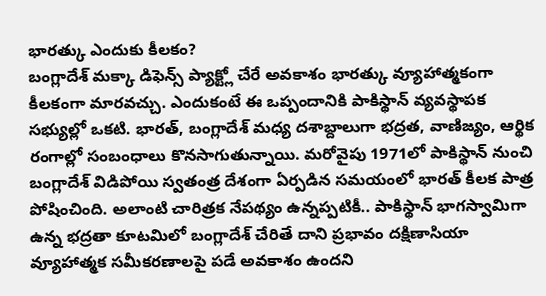భారత్కు ఎందుకు కీలకం?
బంగ్లాదేశ్ మక్కా డిఫెన్స్ ప్యాక్ట్లో చేరే అవకాశం భారత్కు వ్యూహాత్మకంగా కీలకంగా మారవచ్చు. ఎందుకంటే ఈ ఒప్పందానికి పాకిస్థాన్ వ్యవస్థాపక సభ్యుల్లో ఒకటి. భారత్, బంగ్లాదేశ్ మధ్య దశాబ్దాలుగా భద్రత, వాణిజ్యం, ఆర్థిక రంగాల్లో సంబంధాలు కొనసాగుతున్నాయి. మరోవైపు 1971లో పాకిస్థాన్ నుంచి బంగ్లాదేశ్ విడిపోయి స్వతంత్ర దేశంగా ఏర్పడిన సమయంలో భారత్ కీలక పాత్ర పోషించింది. అలాంటి చారిత్రక నేపథ్యం ఉన్నప్పటికీ.. పాకిస్థాన్ భాగస్వామిగా ఉన్న భద్రతా కూటమిలో బంగ్లాదేశ్ చేరితే దాని ప్రభావం దక్షిణాసియా వ్యూహాత్మక సమీకరణాలపై పడే అవకాశం ఉందని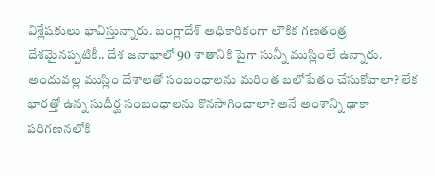విశ్లేషకులు భావిస్తున్నారు. బంగ్లాదేశ్ అధికారికంగా లౌకిక గణతంత్ర దేశమైనప్పటికీ.. దేశ జనాభాలో 90 శాతానికి పైగా సున్నీ ముస్లింలే ఉన్నారు. అందువల్ల ముస్లిం దేశాలతో సంబంధాలను మరింత బలోపేతం చేసుకోవాలా? లేక భారత్తో ఉన్న సుదీర్ఘ సంబంధాలను కొనసాగించాలా? అనే అంశాన్ని ఢాకా పరిగణనలోకి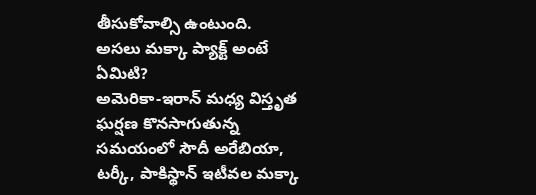తీసుకోవాల్సి ఉంటుంది.
అసలు మక్కా ప్యాక్ట్ అంటే ఏమిటి?
అమెరికా-ఇరాన్ మధ్య విస్తృత ఘర్షణ కొనసాగుతున్న సమయంలో సౌదీ అరేబియా, టర్కీ, పాకిస్థాన్ ఇటీవల మక్కా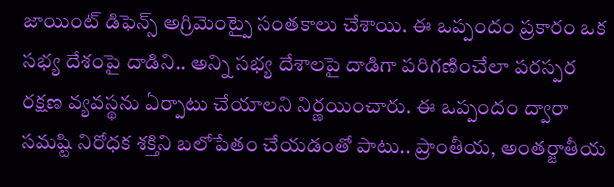జాయింట్ డిఫెన్స్ అగ్రిమెంట్పై సంతకాలు చేశాయి. ఈ ఒప్పందం ప్రకారం ఒక సభ్య దేశంపై దాడిని.. అన్ని సభ్య దేశాలపై దాడిగా పరిగణించేలా పరస్పర రక్షణ వ్యవస్థను ఏర్పాటు చేయాలని నిర్ణయించారు. ఈ ఒప్పందం ద్వారా సమష్టి నిరోధక శక్తిని బలోపేతం చేయడంతో పాటు.. ప్రాంతీయ, అంతర్జాతీయ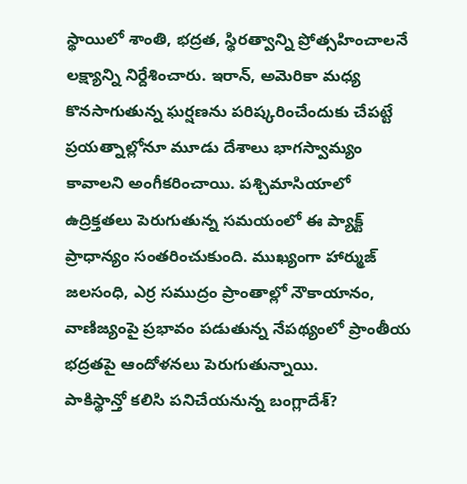స్థాయిలో శాంతి, భద్రత, స్థిరత్వాన్ని ప్రోత్సహించాలనే లక్ష్యాన్ని నిర్దేశించారు. ఇరాన్, అమెరికా మధ్య కొనసాగుతున్న ఘర్షణను పరిష్కరించేందుకు చేపట్టే ప్రయత్నాల్లోనూ మూడు దేశాలు భాగస్వామ్యం కావాలని అంగీకరించాయి. పశ్చిమాసియాలో ఉద్రిక్తతలు పెరుగుతున్న సమయంలో ఈ ప్యాక్ట్ ప్రాధాన్యం సంతరించుకుంది. ముఖ్యంగా హార్ముజ్ జలసంధి, ఎర్ర సముద్రం ప్రాంతాల్లో నౌకాయానం, వాణిజ్యంపై ప్రభావం పడుతున్న నేపథ్యంలో ప్రాంతీయ భద్రతపై ఆందోళనలు పెరుగుతున్నాయి.
పాకిస్థాన్తో కలిసి పనిచేయనున్న బంగ్లాదేశ్?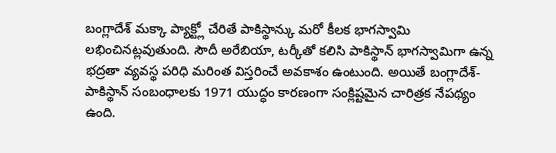బంగ్లాదేశ్ మక్కా ప్యాక్ట్లో చేరితే పాకిస్థాన్కు మరో కీలక భాగస్వామి లభించినట్లవుతుంది. సౌదీ అరేబియా, టర్కీతో కలిసి పాకిస్థాన్ భాగస్వామిగా ఉన్న భద్రతా వ్యవస్థ పరిధి మరింత విస్తరించే అవకాశం ఉంటుంది. అయితే బంగ్లాదేశ్-పాకిస్థాన్ సంబంధాలకు 1971 యుద్ధం కారణంగా సంక్లిష్టమైన చారిత్రక నేపథ్యం ఉంది.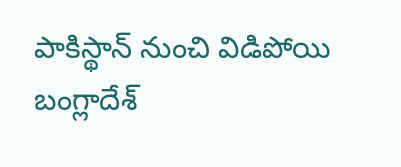పాకిస్థాన్ నుంచి విడిపోయి బంగ్లాదేశ్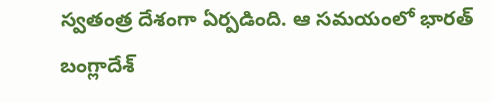స్వతంత్ర దేశంగా ఏర్పడింది. ఆ సమయంలో భారత్ బంగ్లాదేశ్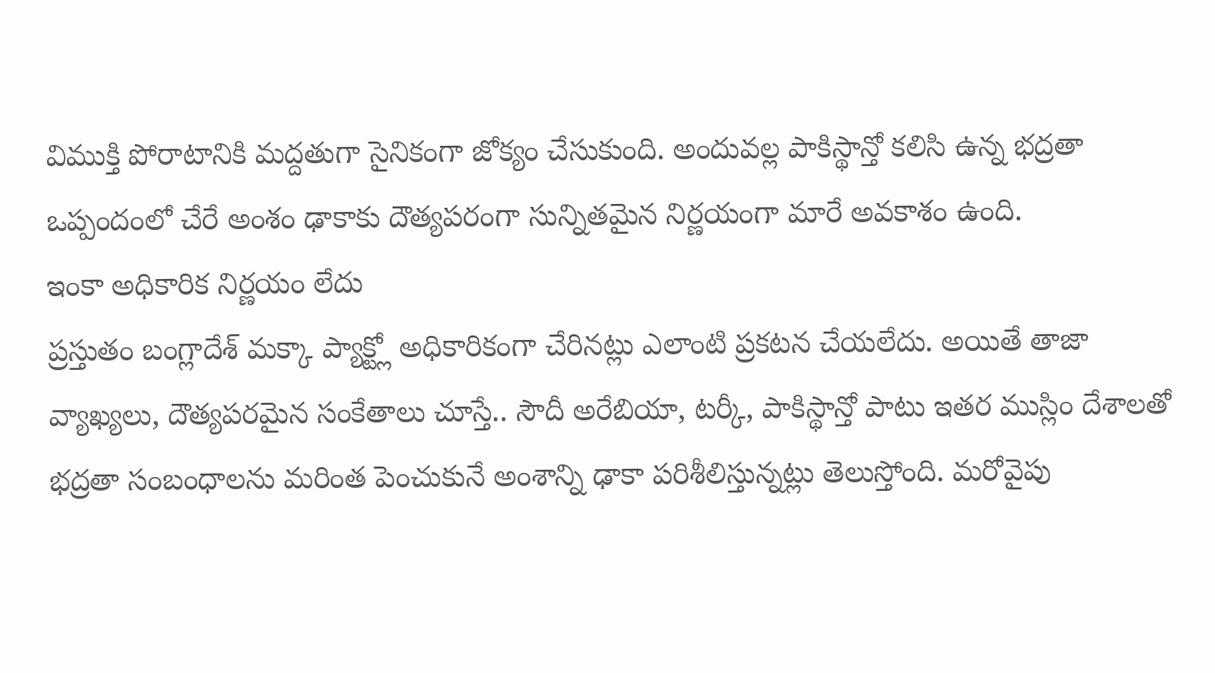విముక్తి పోరాటానికి మద్దతుగా సైనికంగా జోక్యం చేసుకుంది. అందువల్ల పాకిస్థాన్తో కలిసి ఉన్న భద్రతా ఒప్పందంలో చేరే అంశం ఢాకాకు దౌత్యపరంగా సున్నితమైన నిర్ణయంగా మారే అవకాశం ఉంది.
ఇంకా అధికారిక నిర్ణయం లేదు
ప్రస్తుతం బంగ్లాదేశ్ మక్కా ప్యాక్ట్లో అధికారికంగా చేరినట్లు ఎలాంటి ప్రకటన చేయలేదు. అయితే తాజా వ్యాఖ్యలు, దౌత్యపరమైన సంకేతాలు చూస్తే.. సౌదీ అరేబియా, టర్కీ, పాకిస్థాన్తో పాటు ఇతర ముస్లిం దేశాలతో భద్రతా సంబంధాలను మరింత పెంచుకునే అంశాన్ని ఢాకా పరిశీలిస్తున్నట్లు తెలుస్తోంది. మరోవైపు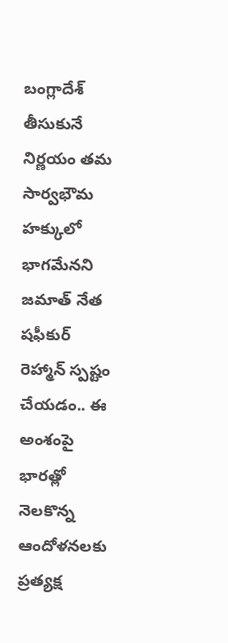బంగ్లాదేశ్ తీసుకునే నిర్ణయం తమ సార్వభౌమ హక్కులో భాగమేనని జమాత్ నేత షఫీకుర్ రెహ్మాన్ స్పష్టం చేయడం.. ఈ అంశంపై భారత్లో నెలకొన్న ఆందోళనలకు ప్రత్యక్ష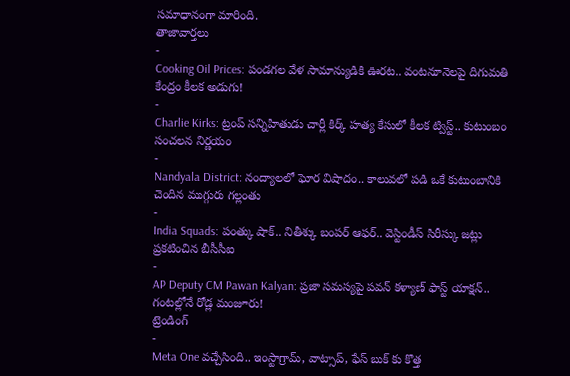సమాధానంగా మారింది.
తాజావార్తలు
-
Cooking Oil Prices: పండగల వేళ సామాన్యుడికి ఊరట.. వంటనూనెలపై దిగుమతి కేంద్రం కీలక అడుగు!
-
Charlie Kirks: ట్రంప్ సన్నిహితుడు చార్లీ కిర్క్ హత్య కేసులో కీలక ట్విస్ట్.. కుటుంబం సంచలన నిర్ణయం
-
Nandyala District: నంద్యాలలో ఘోర విషాదం.. కాలువలో పడి ఒకే కుటుంబానికి చెందిన ముగ్గురు గల్లంతు
-
India Squads: పంత్కు షాక్.. నితీశ్కు బంపర్ ఆఫర్.. వెస్టిండీస్ సిరీస్కు జట్లు ప్రకటించిన బీసీసీఐ
-
AP Deputy CM Pawan Kalyan: ప్రజా సమస్యపై పవన్ కళ్యాణ్ ఫాస్ట్ యాక్షన్.. గంటల్లోనే రోడ్ల మంజూరు!
ట్రెండింగ్
-
Meta One వచ్చేసింది.. ఇంస్టాగ్రామ్, వాట్సాప్, ఫేస్ బుక్ కు కొత్త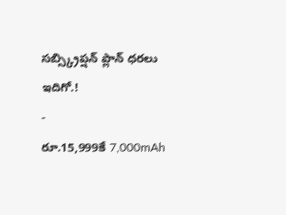సబ్స్క్రిప్షన్ ప్లాన్ ధరలు ఇదిగో.!
-
రూ.15,999కే 7,000mAh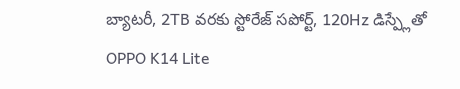బ్యాటరీ, 2TB వరకు స్టోరేజ్ సపోర్ట్, 120Hz డిస్ప్లేతో OPPO K14 Lite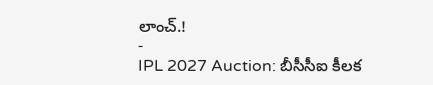లాంచ్.!
-
IPL 2027 Auction: బీసీసీఐ కీలక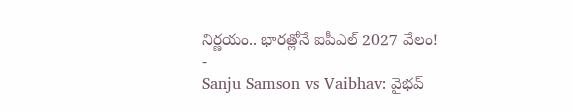నిర్ణయం.. భారత్లోనే ఐపీఎల్ 2027 వేలం!
-
Sanju Samson vs Vaibhav: వైభవ్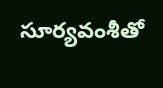సూర్యవంశీతో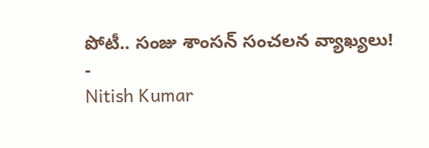పోటీ.. సంజు శాంసన్ సంచలన వ్యాఖ్యలు!
-
Nitish Kumar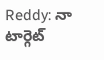Reddy: నా టార్గెట్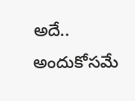అదే.. అందుకోసమే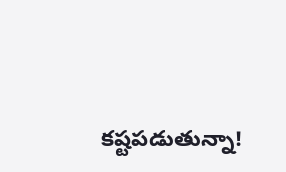కష్టపడుతున్నా!